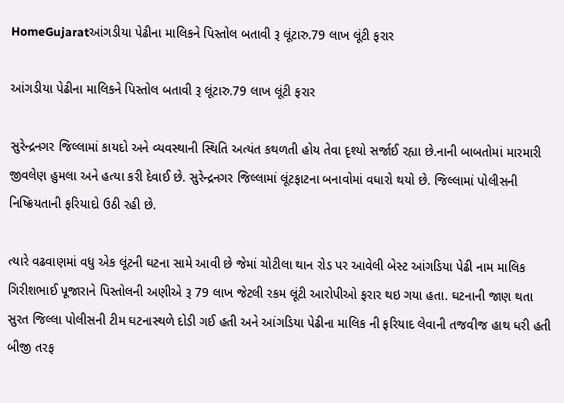HomeGujaratઆંગડીયા પેઢીના માલિકને પિસ્તોલ બતાવી રૂ લૂંટારુ.79 લાખ લૂંટી ફરાર

આંગડીયા પેઢીના માલિકને પિસ્તોલ બતાવી રૂ લૂંટારુ.79 લાખ લૂંટી ફરાર

સુરેન્દ્રનગર જિલ્લામાં કાયદો અને વ્યવસ્થાની સ્થિતિ અત્યંત કથળતી હોય તેવા દૃશ્યો સર્જાઈ રહ્યા છે.નાની બાબતોમાં મારમારી જીવલેણ હુમલા અને હત્યા કરી દેવાઈ છે. સુરેન્દ્રનગર જિલ્લામાં લૂંટફાટના બનાવોમાં વધારો થયો છે. જિલ્લામાં પોલીસની નિષ્ક્રિયતાની ફરિયાદો ઉઠી રહી છે.

ત્યારે વઢવાણમાં વધુ એક લૂંટની ઘટના સામે આવી છે જેમાં ચોટીલા થાન રોડ પર આવેલી બેસ્ટ આંગડિયા પેઢી નામ માલિક ગિરીશભાઈ પૂજારાને પિસ્તોલની અણીએ રૂ 79 લાખ જેટલી રકમ લૂંટી આરોપીઓ ફરાર થઇ ગયા હતા. ઘટનાની જાણ થતા સુરત જિલ્લા પોલીસની ટીમ ઘટનાસ્થળે દોડી ગઈ હતી અને આંગડિયા પેઢીના માલિક ની ફરિયાદ લેવાની તજવીજ હાથ ધરી હતી બીજી તરફ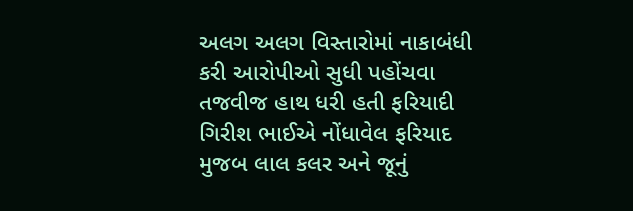અલગ અલગ વિસ્તારોમાં નાકાબંધી કરી આરોપીઓ સુધી પહોંચવા તજવીજ હાથ ધરી હતી ફરિયાદી ગિરીશ ભાઈએ નોંધાવેલ ફરિયાદ મુજબ લાલ કલર અને જૂનું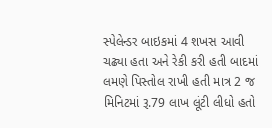સ્પેલેન્ડર બાઇકમાં 4 શખસ આવી ચઢ્યા હતા અને રેકી કરી હતી બાદમાં લમણે પિસ્તોલ રાખી હતી માત્ર 2 જ મિનિટમાં રૂ.79 લાખ લૂંટી લીધો હતો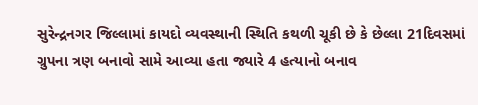સુરેન્દ્રનગર જિલ્લામાં કાયદો વ્યવસ્થાની સ્થિતિ કથળી ચૂકી છે કે છેલ્લા 21દિવસમાં ગ્રુપના ત્રણ બનાવો સામે આવ્યા હતા જ્યારે 4 હત્યાનો બનાવ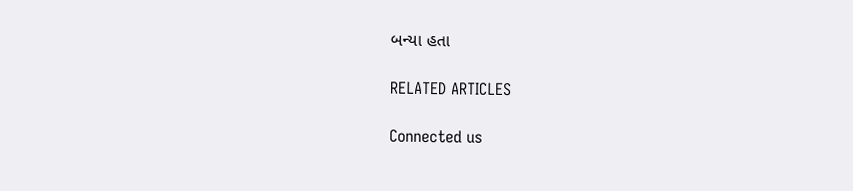બન્યા હતા

RELATED ARTICLES

Connected us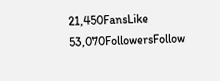21,450FansLike
53,070FollowersFollow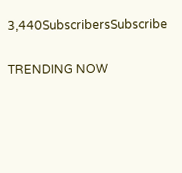3,440SubscribersSubscribe

TRENDING NOW